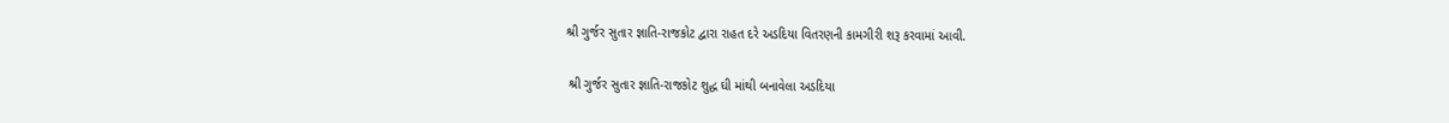શ્રી ગુર્જર સુતાર જ્ઞાતિ-રાજકોટ દ્વારા રાહત દરે અડદિયા વિતરણની કામગીરી શરૂ કરવામાં આવી.

 શ્રી ગુર્જર સુતાર જ્ઞાતિ-રાજકોટ શુદ્ધ ઘી માંથી બનાવેલા અડદિયા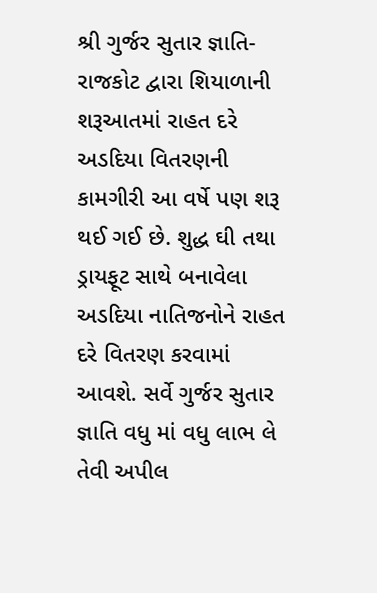શ્રી ગુર્જર સુતાર જ્ઞાતિ-રાજકોટ દ્વારા શિયાળાની શરૂઆતમાં રાહત દરે અડદિયા વિતરણની કામગીરી આ વર્ષે પણ શરૂ થઈ ગઈ છે. શુદ્ધ ઘી તથા ડ્રાયફૂટ સાથે બનાવેલા અડદિયા નાતિજનોને રાહત દરે વિતરણ કરવામાં આવશે. સર્વે ગુર્જર સુતાર જ્ઞાતિ વધુ માં વધુ લાભ લે તેવી અપીલ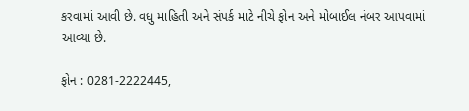કરવામાં આવી છે. વધુ માહિતી અને સંપર્ક માટે નીચે ફોન અને મોબાઈલ નંબર આપવામાં આવ્યા છે.

ફોન : 0281-2222445,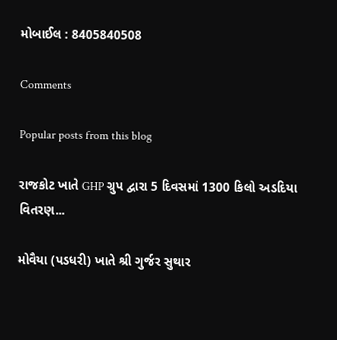મોબાઈલ : 8405840508

Comments

Popular posts from this blog

રાજકોટ ખાતે GHP ગ્રુપ દ્વારા 5 દિવસમાં 1300 કિલો અડદિયા વિતરણ...

મોવૈયા (પડધરી) ખાતે શ્રી ગુર્જર સુથાર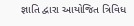જ્ઞાતિ દ્વારા આયોજિત ત્રિવિધ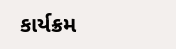કાર્યક્રમ